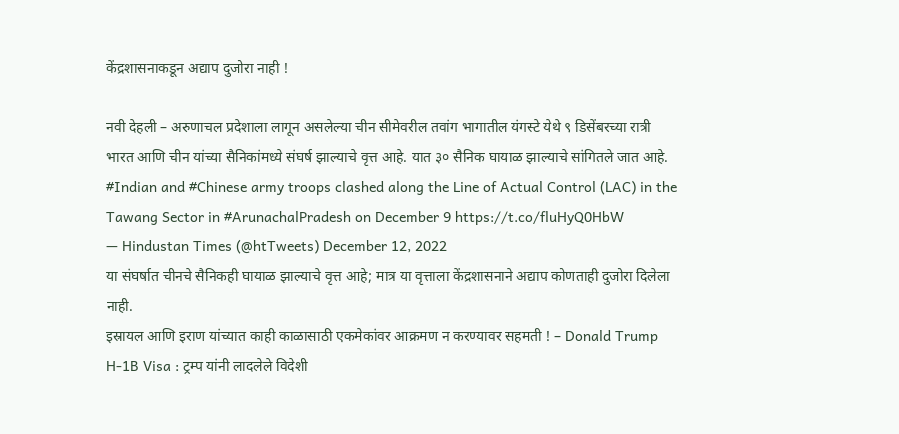केंद्रशासनाकडून अद्याप दुजोरा नाही !

नवी देहली – अरुणाचल प्रदेशाला लागून असलेल्या चीन सीमेवरील तवांग भागातील यंगस्टे येथे ९ डिसेंबरच्या रात्री भारत आणि चीन यांच्या सैनिकांमध्ये संघर्ष झाल्याचे वृत्त आहे. यात ३० सैनिक घायाळ झाल्याचे सांगितले जात आहे.
#Indian and #Chinese army troops clashed along the Line of Actual Control (LAC) in the Tawang Sector in #ArunachalPradesh on December 9 https://t.co/fluHyQ0HbW
— Hindustan Times (@htTweets) December 12, 2022
या संघर्षात चीनचे सैनिकही घायाळ झाल्याचे वृत्त आहे; मात्र या वृत्ताला केंद्रशासनाने अद्याप कोणताही दुजोरा दिलेला नाही.
इस्रायल आणि इराण यांच्यात काही काळासाठी एकमेकांवर आक्रमण न करण्यावर सहमती ! – Donald Trump
H-1B Visa : ट्रम्प यांनी लादलेले विदेशी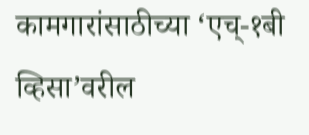कामगारांसाठीच्या ‘एच्-१बी व्हिसा’वरील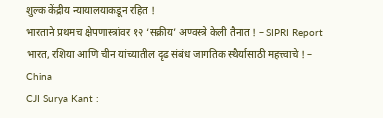शुल्क केंद्रीय न्यायालयाकडून रहित !
भारताने प्रथमच क्षेपणास्त्रांवर १२ ‘सक्रीय’ अण्वस्त्रे केली तैनात ! – SIPRI Report
भारत, रशिया आणि चीन यांच्यातील दृढ संबंध जागतिक स्थैर्यासाठी महत्त्वाचे ! – China
CJI Surya Kant :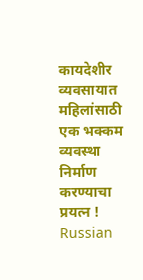कायदेशीर व्यवसायात महिलांसाठी एक भक्कम व्यवस्था निर्माण करण्याचा प्रयत्न !
Russian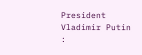President Vladimir Putin :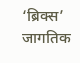‘ब्रिक्स’ जागतिक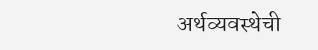अर्थव्यवस्थेची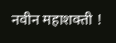नवीन महाशक्ती !